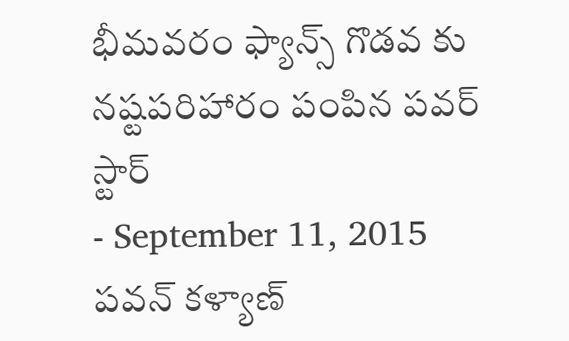భీమవరం ఫ్యాన్స్ గొడవ కు నష్టపరిహారం పంపిన పవర్ స్టార్
- September 11, 2015
పవన్ కళ్యాణ్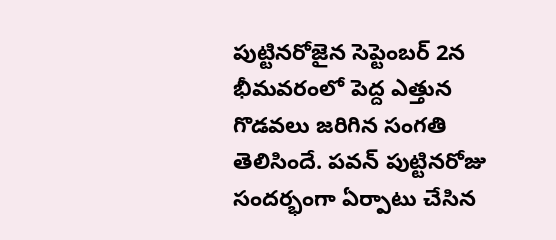పుట్టినరోజైన సెప్టెంబర్ 2న భీమవరంలో పెద్ద ఎత్తున గొడవలు జరిగిన సంగతి తెలిసిందే. పవన్ పుట్టినరోజు సందర్భంగా ఏర్పాటు చేసిన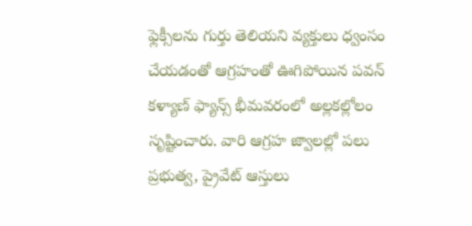ఫ్లెక్సీలను గుర్తు తెలియని వ్యక్తులు ధ్వంసం చేయడంతో ఆగ్రహంతో ఊగిపోయిన పవన్ కళ్యాణ్ ఫ్యాన్స్ భీమవరంలో అల్లకల్లోలం సృష్టించారు. వారి ఆగ్రహ జ్వాలల్లో పలు ప్రభుత్వ, ప్రైవేట్ ఆస్తులు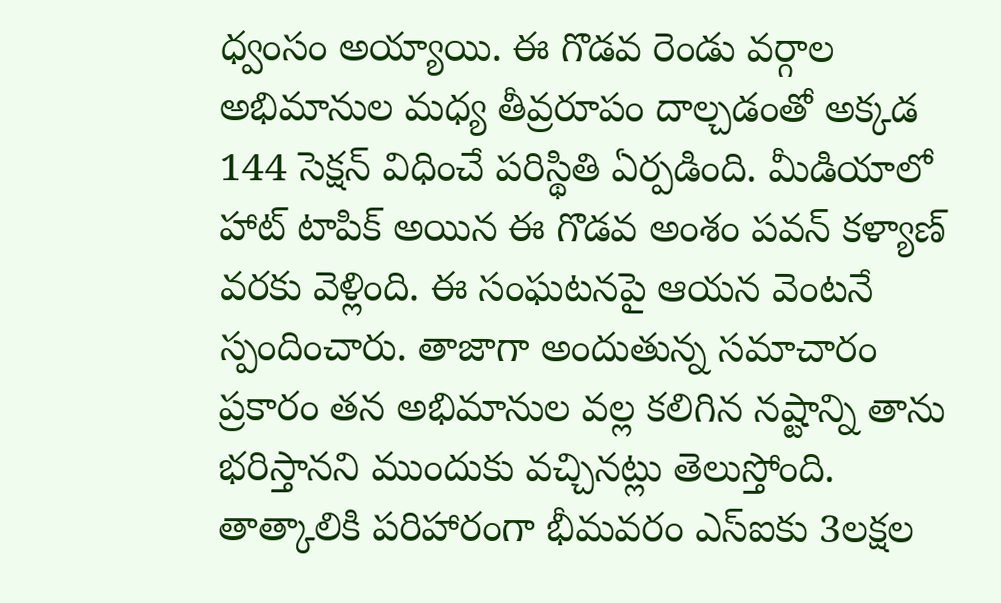ధ్వంసం అయ్యాయి. ఈ గొడవ రెండు వర్గాల అభిమానుల మధ్య తీవ్రరూపం దాల్చడంతో అక్కడ 144 సెక్షన్ విధించే పరిస్థితి ఏర్పడింది. మీడియాలో హాట్ టాపిక్ అయిన ఈ గొడవ అంశం పవన్ కళ్యాణ్ వరకు వెళ్లింది. ఈ సంఘటనపై ఆయన వెంటనే స్పందించారు. తాజాగా అందుతున్న సమాచారం ప్రకారం తన అభిమానుల వల్ల కలిగిన నష్టాన్ని తాను భరిస్తానని ముందుకు వచ్చినట్లు తెలుస్తోంది. తాత్కాలికి పరిహారంగా భీమవరం ఎస్ఐకు 3లక్షల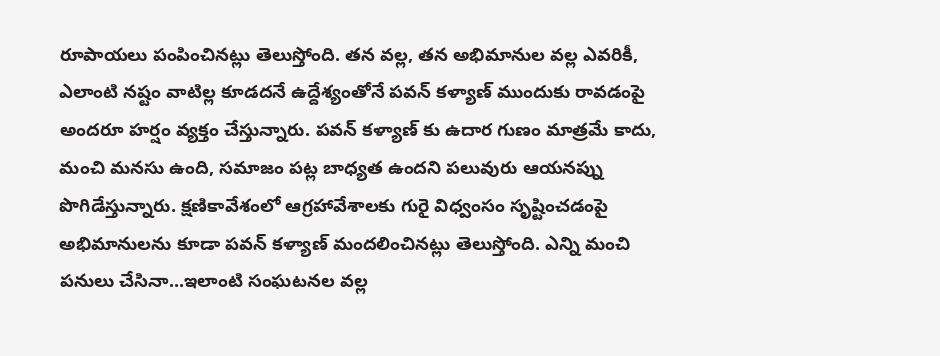రూపాయలు పంపించినట్లు తెలుస్తోంది. తన వల్ల, తన అభిమానుల వల్ల ఎవరికీ, ఎలాంటి నష్టం వాటిల్ల కూడదనే ఉద్దేశ్యంతోనే పవన్ కళ్యాణ్ ముందుకు రావడంపై అందరూ హర్షం వ్యక్తం చేస్తున్నారు. పవన్ కళ్యాణ్ కు ఉదార గుణం మాత్రమే కాదు, మంచి మనసు ఉంది, సమాజం పట్ల బాధ్యత ఉందని పలువురు ఆయనప్ను పొగిడేస్తున్నారు. క్షణికావేశంలో ఆగ్రహావేశాలకు గురై విధ్వంసం సృష్టించడంపై అభిమానులను కూడా పవన్ కళ్యాణ్ మందలించినట్లు తెలుస్తోంది. ఎన్ని మంచి పనులు చేసినా...ఇలాంటి సంఘటనల వల్ల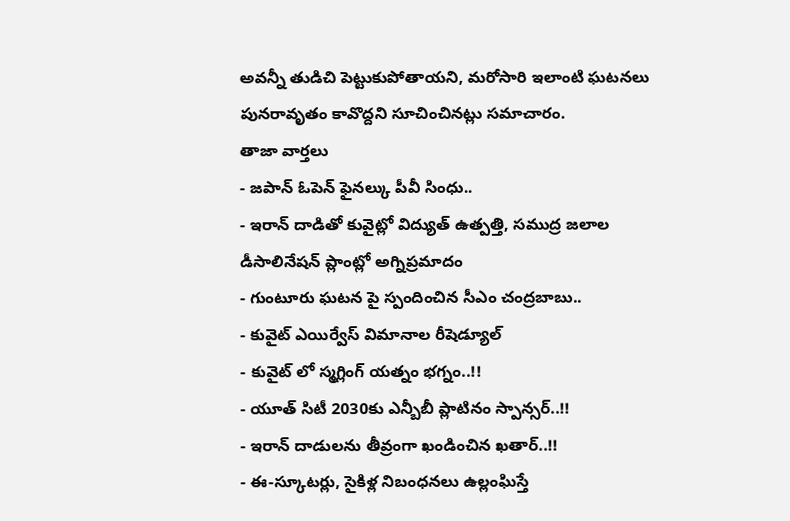అవన్నీ తుడిచి పెట్టుకుపోతాయని, మరోసారి ఇలాంటి ఘటనలు పునరావృతం కావొద్దని సూచించినట్లు సమాచారం.
తాజా వార్తలు
- జపాన్ ఓపెన్ ఫైనల్కు పీవీ సింధు..
- ఇరాన్ దాడితో కువైట్లో విద్యుత్ ఉత్పత్తి, సముద్ర జలాల డీసాలినేషన్ ప్లాంట్లో అగ్నిప్రమాదం
- గుంటూరు ఘటన పై స్పందించిన సీఎం చంద్రబాబు..
- కువైట్ ఎయిర్వేస్ విమానాల రీషెడ్యూల్
- కువైట్ లో స్మగ్లింగ్ యత్నం భగ్నం..!!
- యూత్ సిటీ 2030కు ఎన్బీబీ ప్లాటినం స్పాన్సర్..!!
- ఇరాన్ దాడులను తీవ్రంగా ఖండించిన ఖతార్..!!
- ఈ-స్కూటర్లు, సైకిళ్ల నిబంధనలు ఉల్లంఘిస్తే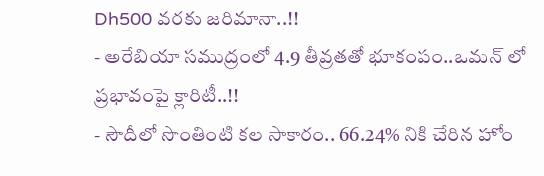Dh500 వరకు జరిమానా..!!
- అరేబియా సముద్రంలో 4.9 తీవ్రతతో భూకంపం..ఒమన్ లో ప్రభావంపై క్లారిటీ..!!
- సౌదీలో సొంతింటి కల సాకారం.. 66.24% నికి చేరిన హోం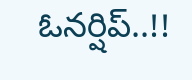ఓనర్షిప్..!!